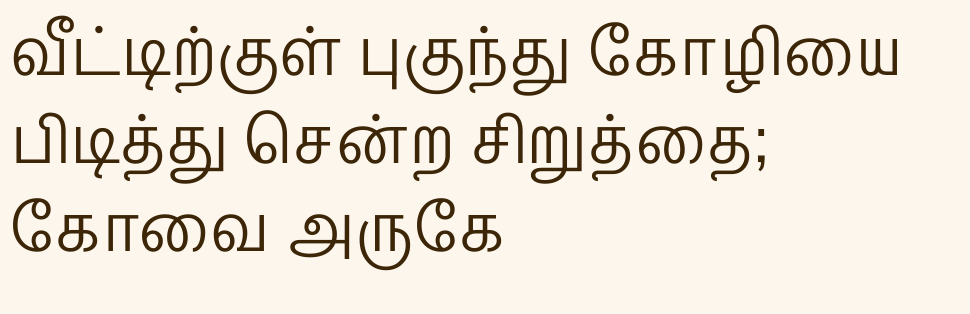வீட்டிற்குள் புகுந்து கோழியை பிடித்து சென்ற சிறுத்தை; கோவை அருகே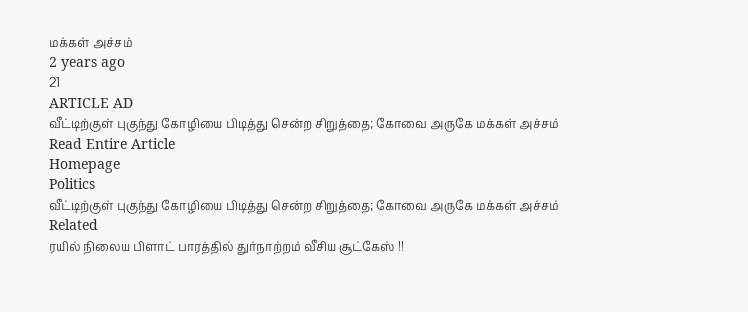மக்கள் அச்சம்
2 years ago
21
ARTICLE AD
வீட்டிற்குள் புகுந்து கோழியை பிடித்து சென்ற சிறுத்தை; கோவை அருகே மக்கள் அச்சம்
Read Entire Article
Homepage
Politics
வீட்டிற்குள் புகுந்து கோழியை பிடித்து சென்ற சிறுத்தை; கோவை அருகே மக்கள் அச்சம்
Related
ரயில் நிலைய பிளாட் பாரத்தில் துர்நாற்றம் வீசிய சூட்கேஸ் !!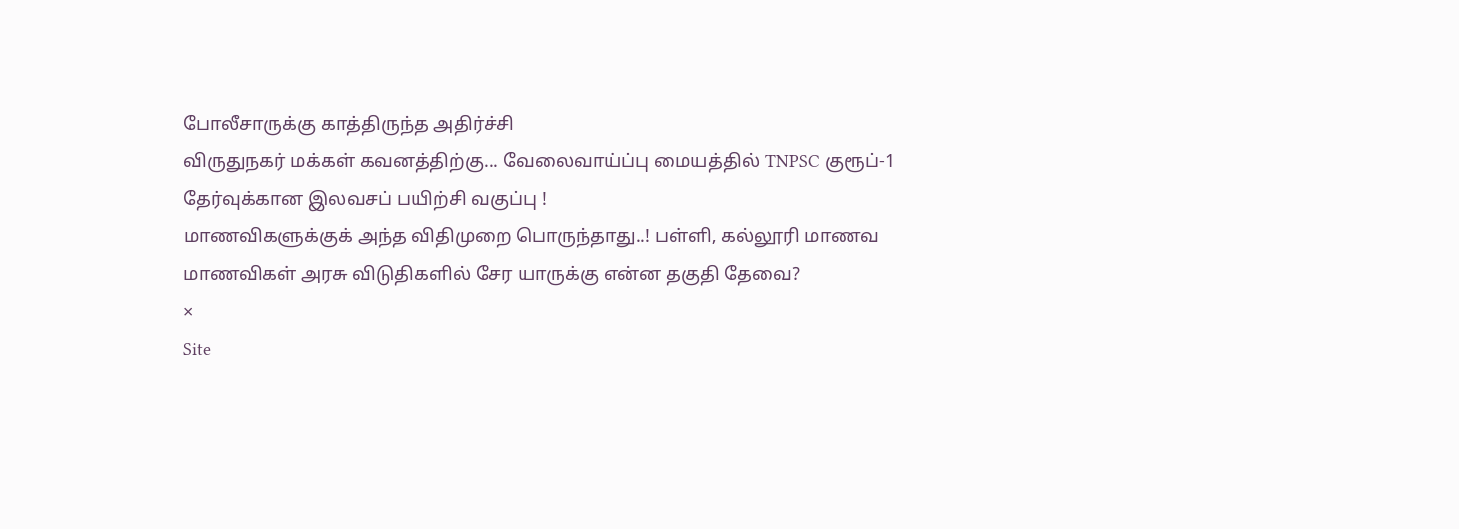போலீசாருக்கு காத்திருந்த அதிர்ச்சி
விருதுநகர் மக்கள் கவனத்திற்கு... வேலைவாய்ப்பு மையத்தில் TNPSC குரூப்-1 தேர்வுக்கான இலவசப் பயிற்சி வகுப்பு !
மாணவிகளுக்குக் அந்த விதிமுறை பொருந்தாது..! பள்ளி, கல்லூரி மாணவ மாணவிகள் அரசு விடுதிகளில் சேர யாருக்கு என்ன தகுதி தேவை?
×
Site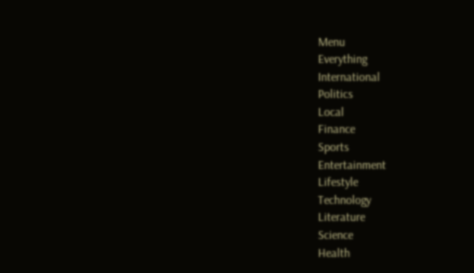Menu
Everything
International
Politics
Local
Finance
Sports
Entertainment
Lifestyle
Technology
Literature
Science
Health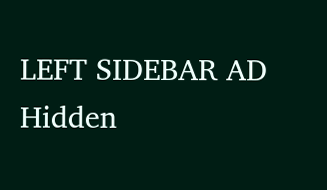LEFT SIDEBAR AD
Hidden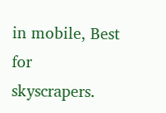in mobile, Best for skyscrapers.